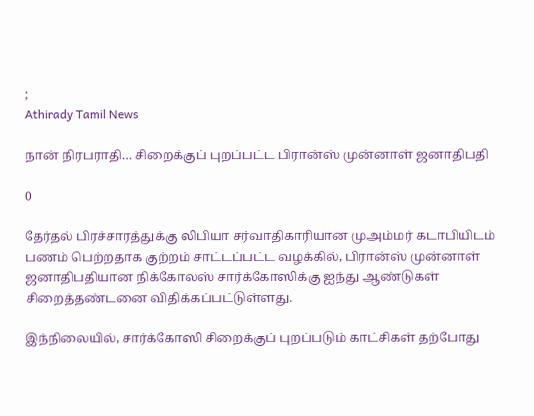;
Athirady Tamil News

நான் நிரபராதி… சிறைக்குப் புறப்பட்ட பிரான்ஸ் முன்னாள் ஜனாதிபதி

0

தேர்தல் பிரச்சாரத்துக்கு லிபியா சர்வாதிகாரியான முஅம்மர் கடாபியிடம் பணம் பெற்றதாக குற்றம் சாட்டப்பட்ட வழக்கில், பிரான்ஸ் முன்னாள் ஜனாதிபதியான நிக்கோலஸ் சார்க்கோஸிக்கு ஐந்து ஆண்டுகள் சிறைத்தண்டனை விதிக்கப்பட்டுள்ளது.

இந்நிலையில், சார்க்கோஸி சிறைக்குப் புறப்படும் காட்சிகள் தற்போது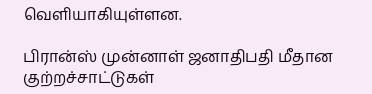வெளியாகியுள்ளன.

பிரான்ஸ் முன்னாள் ஜனாதிபதி மீதான குற்றச்சாட்டுகள்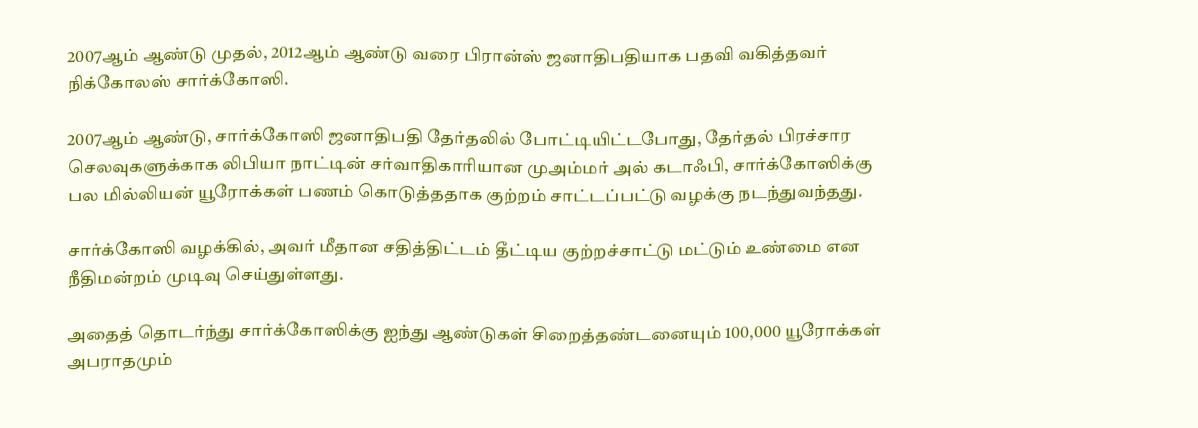2007ஆம் ஆண்டு முதல், 2012ஆம் ஆண்டு வரை பிரான்ஸ் ஜனாதிபதியாக பதவி வகித்தவர் நிக்கோலஸ் சார்க்கோஸி.

2007ஆம் ஆண்டு, சார்க்கோஸி ஜனாதிபதி தேர்தலில் போட்டியிட்டபோது, தேர்தல் பிரச்சார செலவுகளுக்காக லிபியா நாட்டின் சர்வாதிகாரியான முஅம்மர் அல் கடாஃபி, சார்க்கோஸிக்கு பல மில்லியன் யூரோக்கள் பணம் கொடுத்ததாக குற்றம் சாட்டப்பட்டு வழக்கு நடந்துவந்தது.

சார்க்கோஸி வழக்கில், அவர் மீதான சதித்திட்டம் தீட்டிய குற்றச்சாட்டு மட்டும் உண்மை என நீதிமன்றம் முடிவு செய்துள்ளது.

அதைத் தொடர்ந்து சார்க்கோஸிக்கு ஐந்து ஆண்டுகள் சிறைத்தண்டனையும் 100,000 யூரோக்கள் அபராதமும்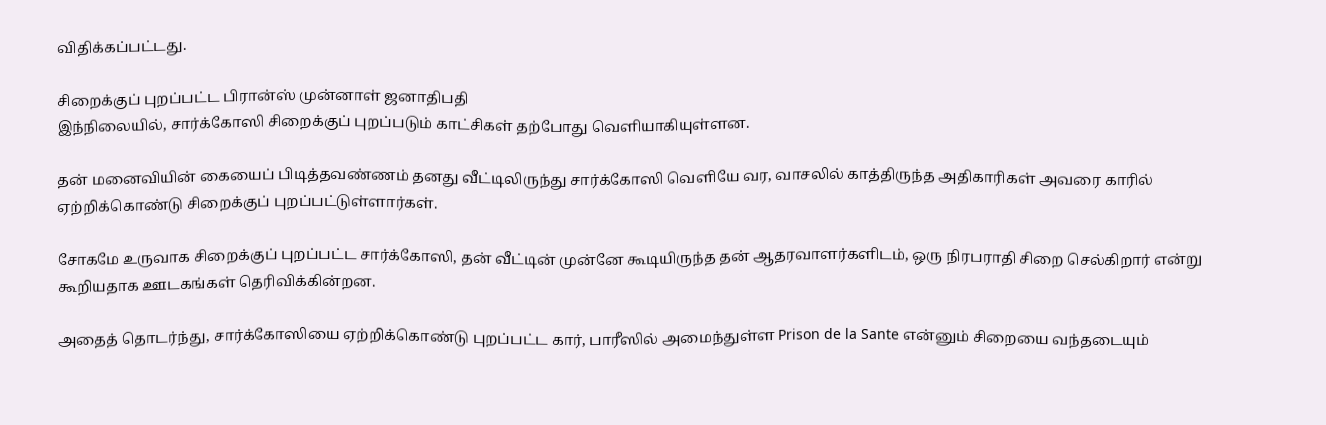விதிக்கப்பட்டது.

சிறைக்குப் புறப்பட்ட பிரான்ஸ் முன்னாள் ஜனாதிபதி
இந்நிலையில், சார்க்கோஸி சிறைக்குப் புறப்படும் காட்சிகள் தற்போது வெளியாகியுள்ளன.

தன் மனைவியின் கையைப் பிடித்தவண்ணம் தனது வீட்டிலிருந்து சார்க்கோஸி வெளியே வர, வாசலில் காத்திருந்த அதிகாரிகள் அவரை காரில் ஏற்றிக்கொண்டு சிறைக்குப் புறப்பட்டுள்ளார்கள்.

சோகமே உருவாக சிறைக்குப் புறப்பட்ட சார்க்கோஸி, தன் வீட்டின் முன்னே கூடியிருந்த தன் ஆதரவாளர்களிடம், ஒரு நிரபராதி சிறை செல்கிறார் என்று கூறியதாக ஊடகங்கள் தெரிவிக்கின்றன.

அதைத் தொடர்ந்து, சார்க்கோஸியை ஏற்றிக்கொண்டு புறப்பட்ட கார், பாரீஸில் அமைந்துள்ள Prison de la Sante என்னும் சிறையை வந்தடையும்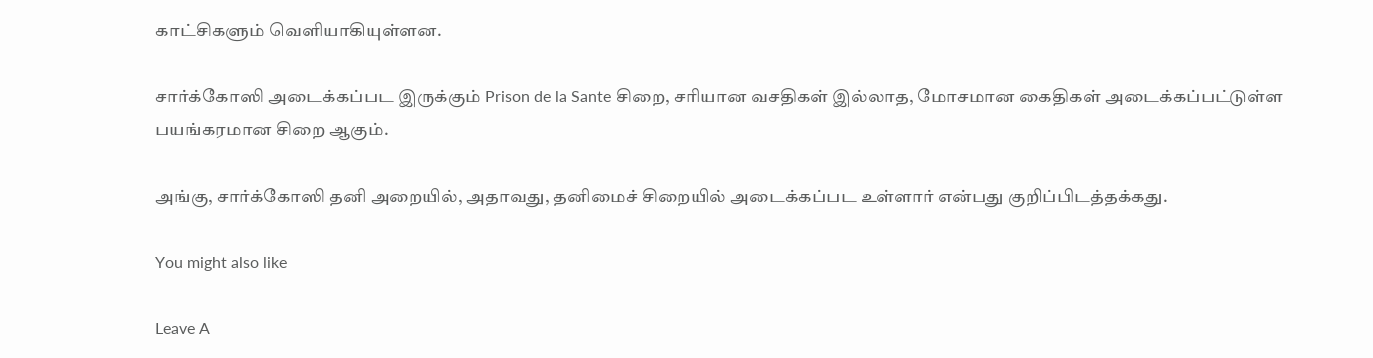காட்சிகளும் வெளியாகியுள்ளன.

சார்க்கோஸி அடைக்கப்பட இருக்கும் Prison de la Sante சிறை, சரியான வசதிகள் இல்லாத, மோசமான கைதிகள் அடைக்கப்பட்டுள்ள பயங்கரமான சிறை ஆகும்.

அங்கு, சார்க்கோஸி தனி அறையில், அதாவது, தனிமைச் சிறையில் அடைக்கப்பட உள்ளார் என்பது குறிப்பிடத்தக்கது.

You might also like

Leave A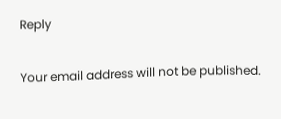Reply

Your email address will not be published.